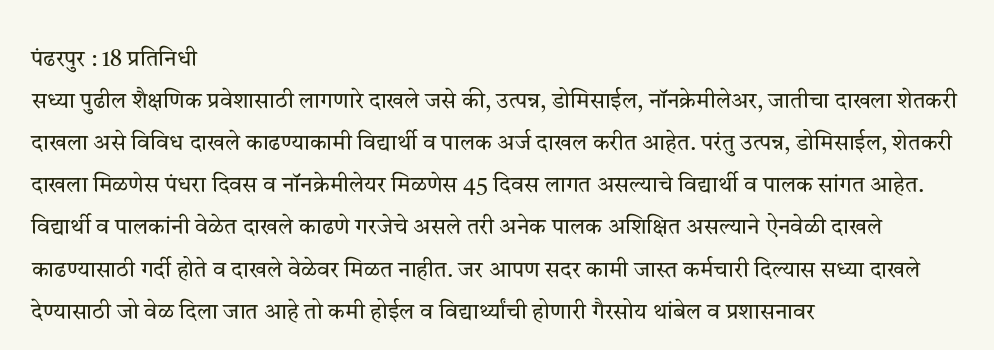पंढरपुर : 18 प्रतिनिधी
सध्या पुढील शैक्षणिक प्रवेशासाठी लागणारे दाखले जसे की, उत्पन्न, डोमिसाईल, नॉनक्रेमीलेअर, जातीचा दाखला शेतकरी दाखला असे विविध दाखले काढण्याकामी विद्यार्थी व पालक अर्ज दाखल करीत आहेत. परंतु उत्पन्न, डोमिसाईल, शेतकरी दाखला मिळणेस पंधरा दिवस व नॉनक्रेमीलेयर मिळणेस 45 दिवस लागत असल्याचे विद्यार्थी व पालक सांगत आहेत. विद्यार्थी व पालकांनी वेळेत दाखले काढणे गरजेचे असले तरी अनेक पालक अशिक्षित असल्याने ऐनवेळी दाखले काढण्यासाठी गर्दी होते व दाखले वेळेवर मिळत नाहीत. जर आपण सदर कामी जास्त कर्मचारी दिल्यास सध्या दाखले देण्यासाठी जो वेळ दिला जात आहे तो कमी होईल व विद्यार्थ्यांची होणारी गैरसोय थांबेल व प्रशासनावर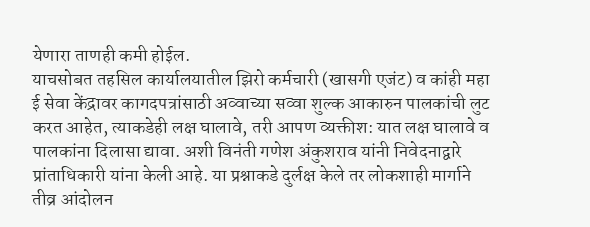येणारा ताणही कमी होईल.
याचसोबत तहसिल कार्यालयातील झिरो कर्मचारी (खासगी एजंट) व कांही महा ई सेवा केंद्रावर कागदपत्रांसाठी अव्वाच्या सव्वा शुल्क आकारुन पालकांची लुट करत आहेत, त्याकडेही लक्ष घालावे, तरी आपण व्यक्तीश: यात लक्ष घालावे व पालकांना दिलासा द्यावा. अशी विनंती गणेश अंकुशराव यांनी निवेदनाद्वारे प्रांताधिकारी यांना केली आहे. या प्रश्नाकडे दुर्लक्ष केले तर लोकशाही मार्गाने तीव्र आंदोलन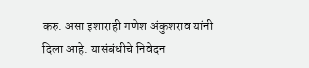करु. असा इशाराही गणेश अंकुशराव यांनी दिला आहे. यासंबंधीचे निवेदन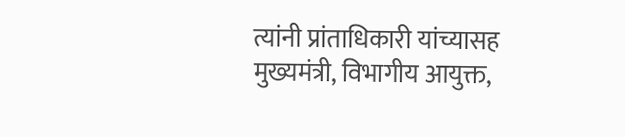त्यांनी प्रांताधिकारी यांच्यासह मुख्यमंत्री, विभागीय आयुक्त,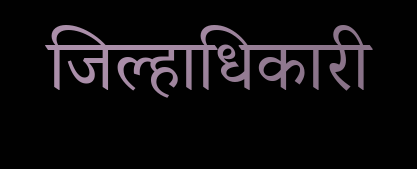जिल्हाधिकारी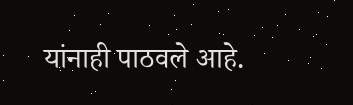यांनाही पाठवले आहे.